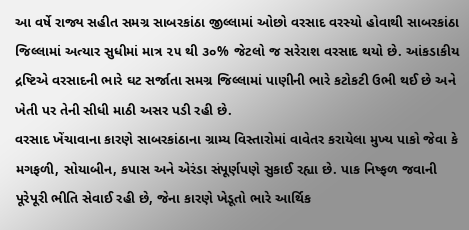આ વર્ષે રાજ્ય સહીત સમગ્ર સાબરકાંઠા જીલ્લામાં ઓછો વરસાદ વરસ્યો હોવાથી સાબરકાંઠા જિલ્લામાં અત્યાર સુધીમાં માત્ર ૨૫ થી ૩૦% જેટલો જ સરેરાશ વરસાદ થયો છે. આંકડાકીય દ્રષ્ટિએ વરસાદની ભારે ઘટ સર્જાતા સમગ્ર જિલ્લામાં પાણીની ભારે કટોકટી ઉભી થઈ છે અને ખેતી પર તેની સીધી માઠી અસર પડી રહી છે.
વરસાદ ખેંચાવાના કારણે સાબરકાંઠાના ગ્રામ્ય વિસ્તારોમાં વાવેતર કરાયેલા મુખ્ય પાકો જેવા કે મગફળી, સોયાબીન, કપાસ અને એરંડા સંપૂર્ણપણે સુકાઈ રહ્યા છે. પાક નિષ્ફળ જવાની પૂરેપૂરી ભીતિ સેવાઈ રહી છે, જેના કારણે ખેડૂતો ભારે આર્થિક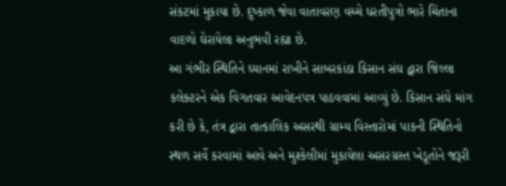સંકટમાં મુકાયા છે. દુષ્કાળ જેવા વાતાવરણ વચ્ચે ધરતીપુત્રો ભારે ચિંતાના વાદળો ઘેરાયેલા અનુભવી રહ્યા છે.
આ ગંભીર સ્થિતિને ધ્યાનમાં રાખીને સાબરકાંઠા કિસાન સંઘ દ્વારા જિલ્લા કલેક્ટરને એક વિગતવાર આવેદનપત્ર પાઠવવામાં આવ્યું છે. કિસાન સંઘે માંગ કરી છે કે, તંત્ર દ્વારા તાત્કાલિક અસરથી ગ્રામ્ય વિસ્તારોમાં પાકની સ્થિતિનો સ્થળ સર્વે કરવામાં આવે અને મુશ્કેલીમાં મુકાયેલા અસરગ્રસ્ત ખેડૂતોને જરૂરી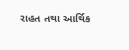રાહત તથા આર્થિક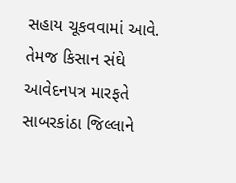સહાય ચૂકવવામાં આવે.
તેમજ કિસાન સંઘે આવેદનપત્ર મારફતે સાબરકાંઠા જિલ્લાને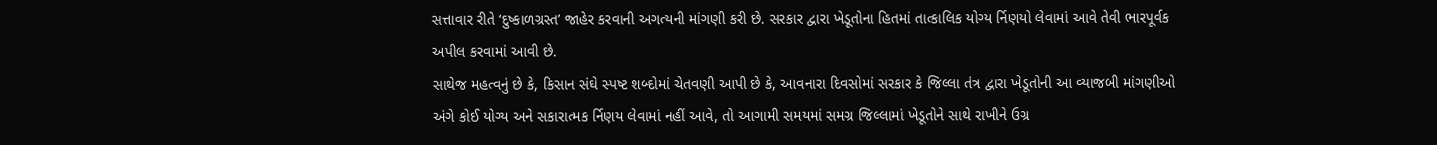સત્તાવાર રીતે ‘દુષ્કાળગ્રસ્ત’ જાહેર કરવાની અગત્યની માંગણી કરી છે. સરકાર દ્વારા ખેડૂતોના હિતમાં તાત્કાલિક યોગ્ય ર્નિણયો લેવામાં આવે તેવી ભારપૂર્વક અપીલ કરવામાં આવી છે.
સાથેજ મહત્વનું છે કે, કિસાન સંઘે સ્પષ્ટ શબ્દોમાં ચેતવણી આપી છે કે, આવનારા દિવસોમાં સરકાર કે જિલ્લા તંત્ર દ્વારા ખેડૂતોની આ વ્યાજબી માંગણીઓ અંગે કોઈ યોગ્ય અને સકારાત્મક ર્નિણય લેવામાં નહીં આવે, તો આગામી સમયમાં સમગ્ર જિલ્લામાં ખેડૂતોને સાથે રાખીને ઉગ્ર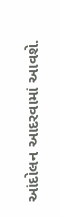આંદોલન આદરવામાં આવશે.